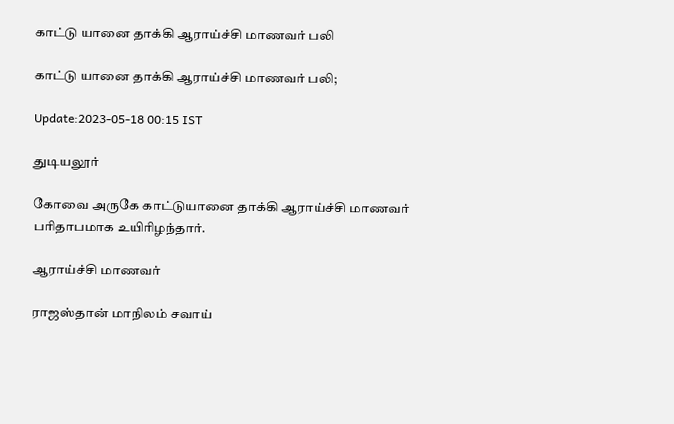காட்டு யானை தாக்கி ஆராய்ச்சி மாணவர் பலி

காட்டு யானை தாக்கி ஆராய்ச்சி மாணவர் பலி;

Update:2023-05-18 00:15 IST

துடியலூர்

கோவை அருகே காட்டுயானை தாக்கி ஆராய்ச்சி மாணவர் பரிதாபமாக உயிரிழந்தார்.

ஆராய்ச்சி மாணவர்

ராஜஸ்தான் மாநிலம் சவாய்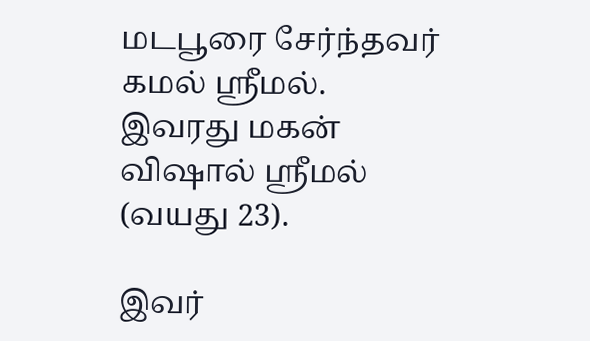மடபூரை சேர்ந்தவர் கமல் ஸ்ரீமல். இவரது மகன் விஷால் ஸ்ரீமல் (வயது 23).

இவர்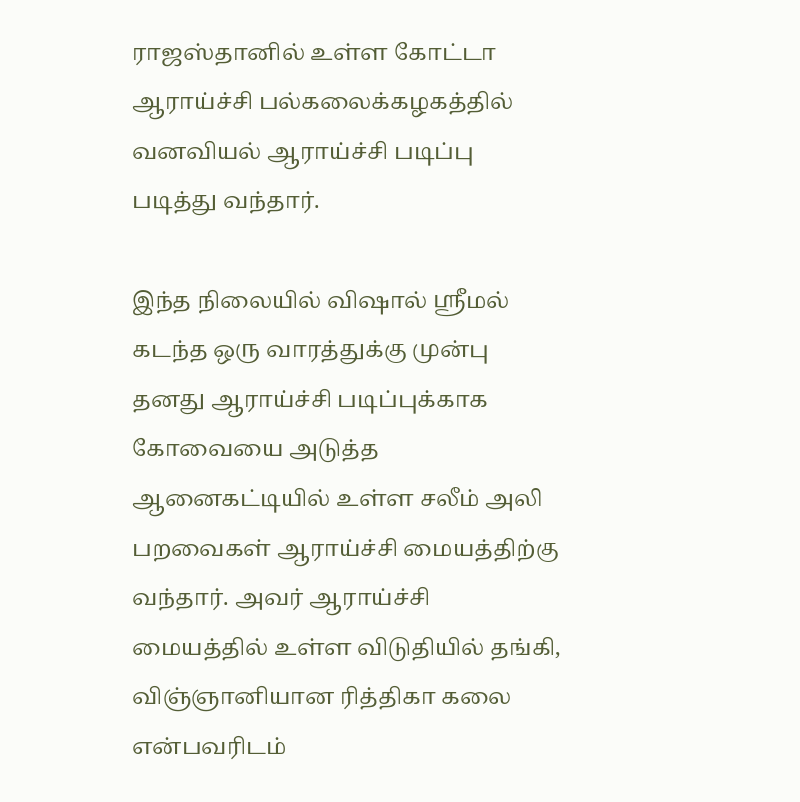ராஜஸ்தானில் உள்ள கோட்டா ஆராய்ச்சி பல்கலைக்கழகத்தில் வனவியல் ஆராய்ச்சி படிப்பு படித்து வந்தார்.

இந்த நிலையில் விஷால் ஸ்ரீமல் கடந்த ஒரு வாரத்துக்கு முன்பு தனது ஆராய்ச்சி படிப்புக்காக கோவையை அடுத்த ஆனைகட்டியில் உள்ள சலீம் அலி பறவைகள் ஆராய்ச்சி மையத்திற்கு வந்தார். அவர் ஆராய்ச்சி மையத்தில் உள்ள விடுதியில் தங்கி, விஞ்ஞானியான ரித்திகா கலை என்பவரிடம்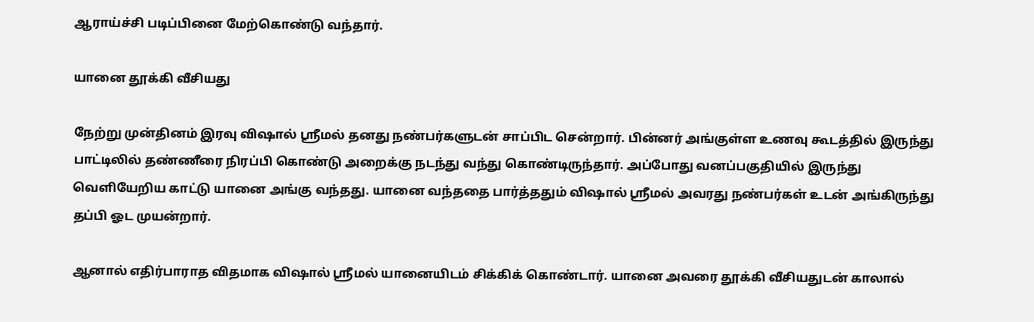ஆராய்ச்சி படிப்பினை மேற்கொண்டு வந்தார்.

யானை தூக்கி வீசியது

நேற்று முன்தினம் இரவு விஷால் ஸ்ரீமல் தனது நண்பர்களுடன் சாப்பிட சென்றார். பின்னர் அங்குள்ள உணவு கூடத்தில் இருந்து பாட்டிலில் தண்ணீரை நிரப்பி கொண்டு அறைக்கு நடந்து வந்து கொண்டிருந்தார். அப்போது வனப்பகுதியில் இருந்து வெளியேறிய காட்டு யானை அங்கு வந்தது. யானை வந்ததை பார்த்ததும் விஷால் ஸ்ரீமல் அவரது நண்பர்கள் உடன் அங்கிருந்து தப்பி ஓட முயன்றார்.

ஆனால் எதிர்பாராத விதமாக விஷால் ஸ்ரீமல் யானையிடம் சிக்கிக் கொண்டார். யானை அவரை தூக்கி வீசியதுடன் காலால்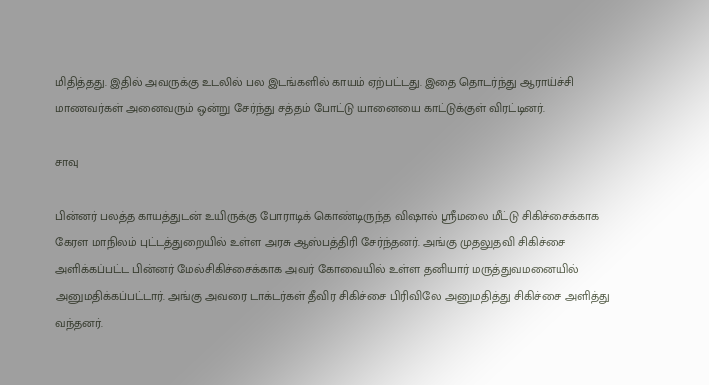மிதித்தது. இதில் அவருக்கு உடலில் பல இடங்களில் காயம் ஏற்பட்டது. இதை தொடர்ந்து ஆராய்ச்சி மாணவர்கள் அனைவரும் ஒன்று சேர்ந்து சத்தம் போட்டு யானையை காட்டுக்குள் விரட்டினர்.

சாவு

பின்னர் பலத்த காயத்துடன் உயிருக்கு போராடிக் கொண்டிருந்த விஷால் ஸ்ரீமலை மீட்டு சிகிச்சைக்காக கேரள மாநிலம் புட்டத்துறையில் உள்ள அரசு ஆஸ்பத்திரி சேர்ந்தனர். அங்கு முதலுதவி சிகிச்சை அளிக்கப்பட்ட பின்னர் மேல்சிகிச்சைக்காக அவர் கோவையில் உள்ள தனியார் மருத்துவமனையில் அனுமதிக்கப்பட்டார். அங்கு அவரை டாக்டர்கள் தீவிர சிகிச்சை பிரிவிலே அனுமதித்து சிகிச்சை அளித்து வந்தனர்.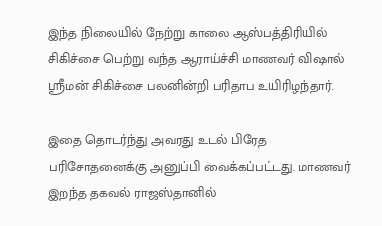இந்த நிலையில் நேற்று காலை ஆஸ்பத்திரியில் சிகிச்சை பெற்று வந்த ஆராய்ச்சி மாணவர் விஷால் ஸ்ரீமன் சிகிச்சை பலனின்றி பரிதாப உயிரிழந்தார்.

இதை தொடர்ந்து அவரது உடல் பிரேத பரிசோதனைக்கு அனுப்பி வைக்கப்பட்டது. மாணவர் இறந்த தகவல் ராஜஸ்தானில்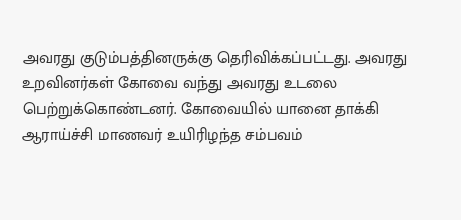அவரது குடும்பத்தினருக்கு தெரிவிக்கப்பட்டது. அவரது உறவினர்கள் கோவை வந்து அவரது உடலை பெற்றுக்கொண்டனர். கோவையில் யானை தாக்கி ஆராய்ச்சி மாணவர் உயிரிழந்த சம்பவம்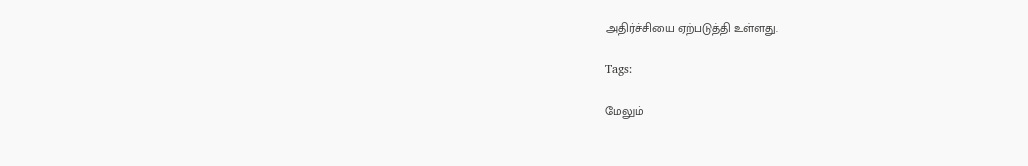அதிர்ச்சியை ஏற்படுத்தி உள்ளது.

Tags:

மேலும்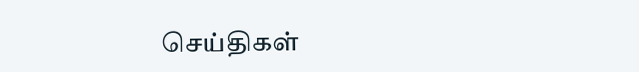செய்திகள்